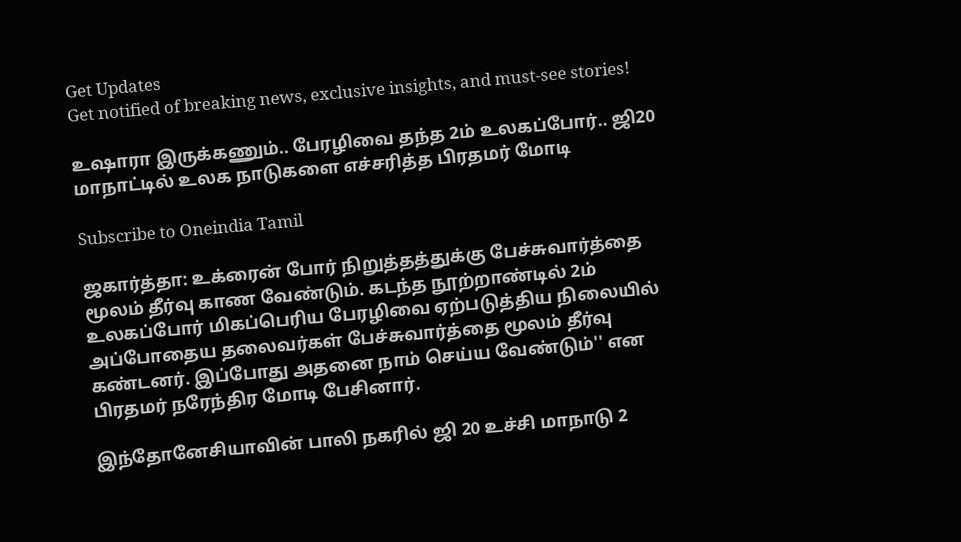Get Updates
Get notified of breaking news, exclusive insights, and must-see stories!

உஷாரா இருக்கணும்.. பேரழிவை தந்த 2ம் உலகப்போர்.. ஜி20 மாநாட்டில் உலக நாடுகளை எச்சரித்த பிரதமர் மோடி

Subscribe to Oneindia Tamil

ஜகார்த்தா: உக்ரைன் போர் நிறுத்தத்துக்கு பேச்சுவார்த்தை மூலம் தீர்வு காண வேண்டும். கடந்த நூற்றாண்டில் 2ம் உலகப்போர் மிகப்பெரிய பேரழிவை ஏற்படுத்திய நிலையில் அப்போதைய தலைவர்கள் பேச்சுவார்த்தை மூலம் தீர்வு கண்டனர். இப்போது அதனை நாம் செய்ய வேண்டும்'' என பிரதமர் நரேந்திர மோடி பேசினார்.

இந்தோனேசியாவின் பாலி நகரில் ஜி 20 உச்சி மாநாடு 2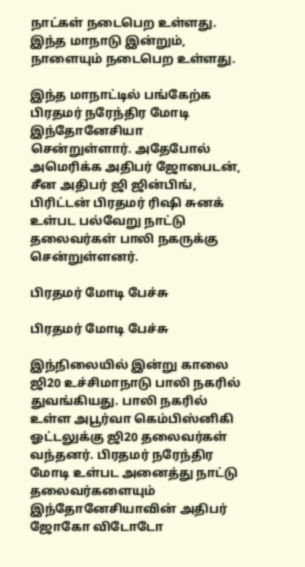நாட்கள் நடைபெற உள்ளது. இந்த மாநாடு இன்றும், நாளையும் நடைபெற உள்ளது.

இந்த மாநாட்டில் பங்கேற்க பிரதமர் நரேந்திர மோடி இந்தோனேசியா சென்றுள்ளார். அதேபோல் அமெரிக்க அதிபர் ஜோபைடன், சீன அதிபர் ஜி ஜின்பிங், பிரிட்டன் பிரதமர் ரிஷி சுனக் உள்பட பல்வேறு நாட்டு தலைவர்கள் பாலி நகருக்கு சென்றுள்ளனர்.

பிரதமர் மோடி பேச்சு

பிரதமர் மோடி பேச்சு

இந்நிலையில் இன்று காலை ஜி20 உச்சிமாநாடு பாலி நகரில் துவங்கியது. பாலி நகரில் உள்ள அபூர்வா கெம்பிஸ்னிகி ஓட்டலுக்கு ஜி20 தலைவர்கள் வந்தனர். பிரதமர் நரேந்திர மோடி உள்பட அனைத்து நாட்டு தலைவர்களையும் இந்தோனேசியாவின் அதிபர் ஜோகோ விடோடோ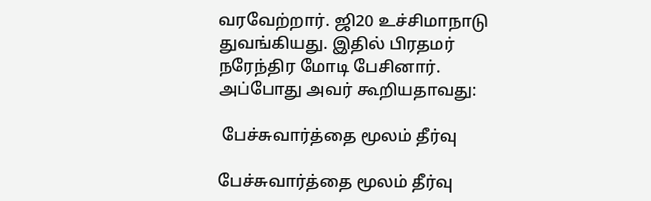வரவேற்றார். ஜி20 உச்சிமாநாடு துவங்கியது. இதில் பிரதமர் நரேந்திர மோடி பேசினார். அப்போது அவர் கூறியதாவது:

 பேச்சுவார்த்தை மூலம் தீர்வு

பேச்சுவார்த்தை மூலம் தீர்வு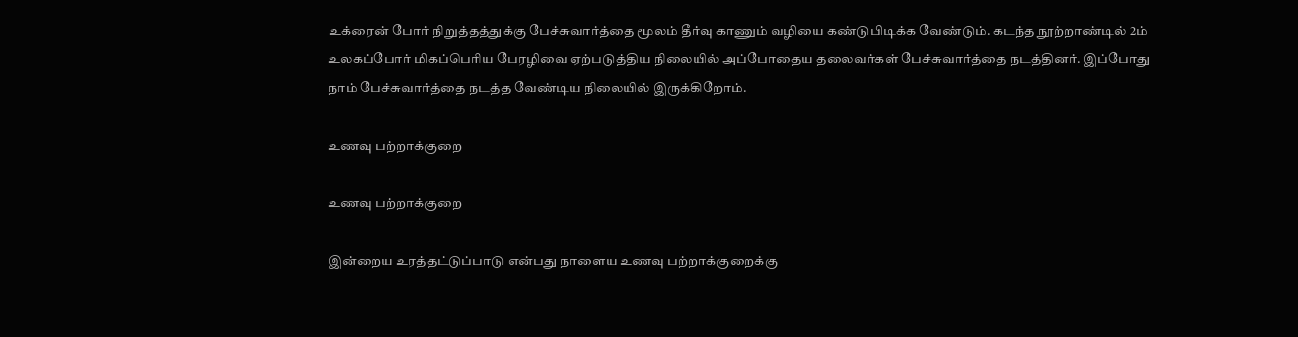உக்ரைன் போர் நிறுத்தத்துக்கு பேச்சுவார்த்தை மூலம் தீர்வு காணும் வழியை கண்டுபிடிக்க வேண்டும். கடந்த நூற்றாண்டில் 2ம் உலகப்போர் மிகப்பெரிய பேரழிவை ஏற்படுத்திய நிலையில் அப்போதைய தலைவர்கள் பேச்சுவார்த்தை நடத்தினர். இப்போது நாம் பேச்சுவார்த்தை நடத்த வேண்டிய நிலையில் இருக்கிறோம்.

உணவு பற்றாக்குறை

உணவு பற்றாக்குறை

இன்றைய உரத்தட்டுப்பாடு என்பது நாளைய உணவு பற்றாக்குறைக்கு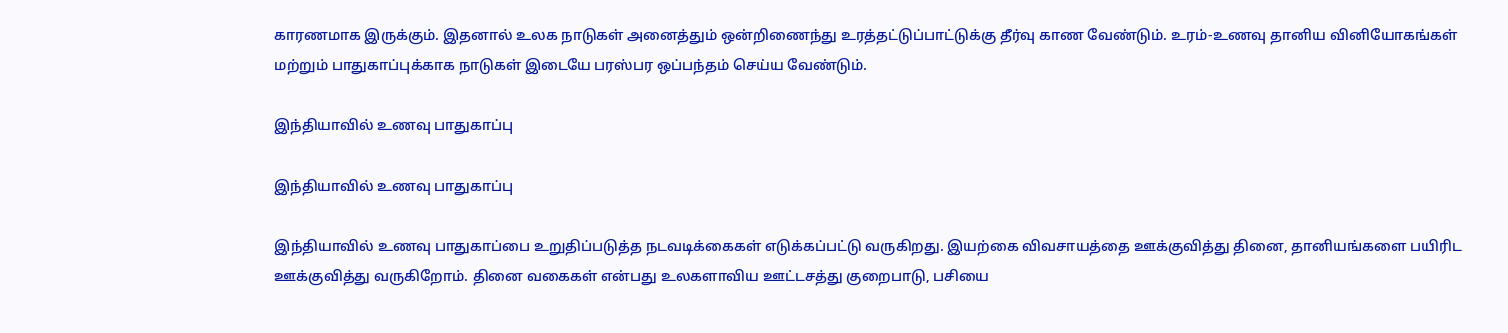காரணமாக இருக்கும். இதனால் உலக நாடுகள் அனைத்தும் ஒன்றிணைந்து உரத்தட்டுப்பாட்டுக்கு தீர்வு காண வேண்டும். உரம்-உணவு தானிய வினியோகங்கள் மற்றும் பாதுகாப்புக்காக நாடுகள் இடையே பரஸ்பர ஒப்பந்தம் செய்ய வேண்டும்.

இந்தியாவில் உணவு பாதுகாப்பு

இந்தியாவில் உணவு பாதுகாப்பு

இந்தியாவில் உணவு பாதுகாப்பை உறுதிப்படுத்த நடவடிக்கைகள் எடுக்கப்பட்டு வருகிறது. இயற்கை விவசாயத்தை ஊக்குவித்து தினை, தானியங்களை பயிரிட ஊக்குவித்து வருகிறோம். தினை வகைகள் என்பது உலகளாவிய ஊட்டசத்து குறைபாடு, பசியை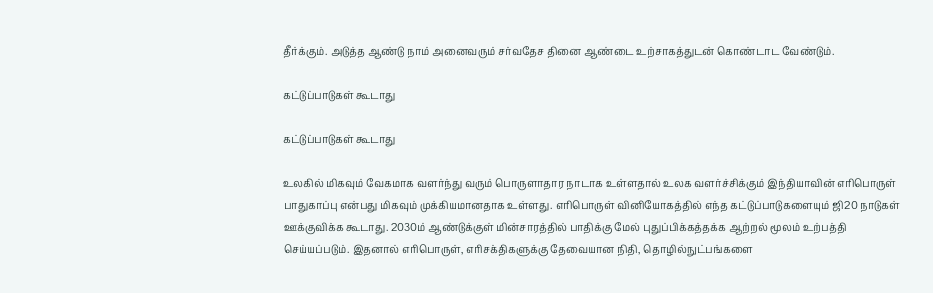தீர்க்கும். அடுத்த ஆண்டு நாம் அனைவரும் சர்வதேச தினை ஆண்டை உற்சாகத்துடன் கொண்டாட வேண்டும்.

கட்டுப்பாடுகள் கூடாது

கட்டுப்பாடுகள் கூடாது

உலகில் மிகவும் வேகமாக வளர்ந்து வரும் பொருளாதார நாடாக உள்ளதால் உலக வளர்ச்சிக்கும் இந்தியாவின் எரிபொருள் பாதுகாப்பு என்பது மிகவும் முக்கியமானதாக உள்ளது. எரிபொருள் வினியோகத்தில் எந்த கட்டுப்பாடுகளையும் ஜி20 நாடுகள் ஊக்குவிக்க கூடாது. 2030ம் ஆண்டுக்குள் மின்சாரத்தில் பாதிக்கு மேல் புதுப்பிக்கத்தக்க ஆற்றல் மூலம் உற்பத்தி செய்யப்படும். இதனால் எரிபொருள், எரிசக்திகளுக்கு தேவையான நிதி, தொழில்நுட்பங்களை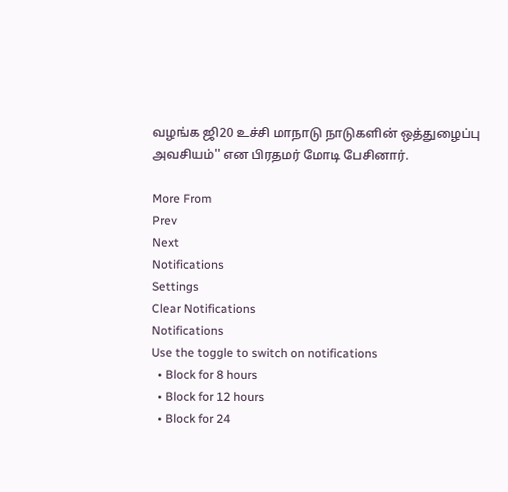வழங்க ஜி20 உச்சி மாநாடு நாடுகளின் ஒத்துழைப்பு அவசியம்'' என பிரதமர் மோடி பேசினார்.

More From
Prev
Next
Notifications
Settings
Clear Notifications
Notifications
Use the toggle to switch on notifications
  • Block for 8 hours
  • Block for 12 hours
  • Block for 24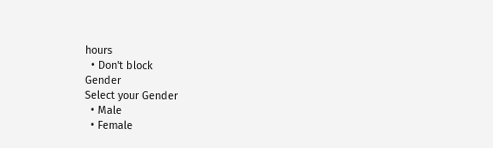hours
  • Don't block
Gender
Select your Gender
  • Male
  • Female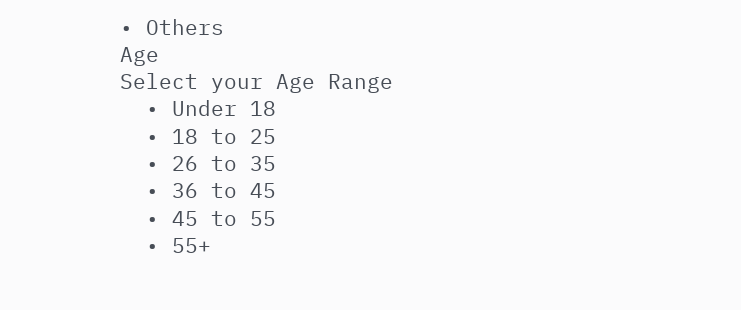• Others
Age
Select your Age Range
  • Under 18
  • 18 to 25
  • 26 to 35
  • 36 to 45
  • 45 to 55
  • 55+